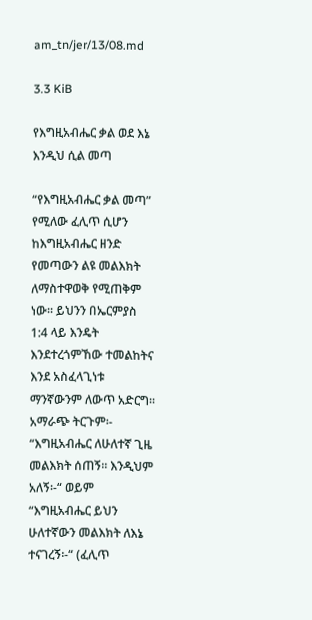am_tn/jer/13/08.md

3.3 KiB

የእግዚአብሔር ቃል ወደ እኔ እንዲህ ሲል መጣ

“የእግዚአብሔር ቃል መጣ” የሚለው ፈሊጥ ሲሆን ከእግዚአብሔር ዘንድ የመጣውን ልዩ መልእክት ለማስተዋወቅ የሚጠቅም ነው፡፡ ይህንን በኤርምያስ 1:4 ላይ እንዴት እንደተረጎምኸው ተመልከትና እንደ አስፈላጊነቱ ማንኛውንም ለውጥ አድርግ፡፡ አማራጭ ትርጉም፡- “እግዚአብሔር ለሁለተኛ ጊዜ መልእክት ሰጠኝ፡፡ እንዲህም አለኝ፡-“ ወይም “እግዚአብሔር ይህን ሁለተኛውን መልእክት ለእኔ ተናገረኝ፡-“ (ፈሊጥ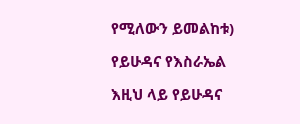የሚለውን ይመልከቱ)

የይሁዳና የእስራኤል

እዚህ ላይ የይሁዳና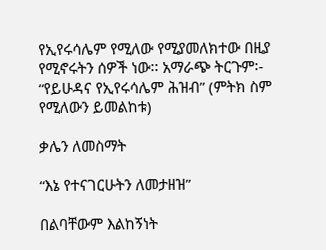የኢየሩሳሌም የሚለው የሚያመለክተው በዚያ የሚኖሩትን ሰዎች ነው፡፡ አማራጭ ትርጉም፡- “የይሁዳና የኢየሩሳሌም ሕዝብ” (ምትክ ስም የሚለውን ይመልከቱ)

ቃሌን ለመስማት

“እኔ የተናገርሁትን ለመታዘዝ”

በልባቸውም እልከኝነት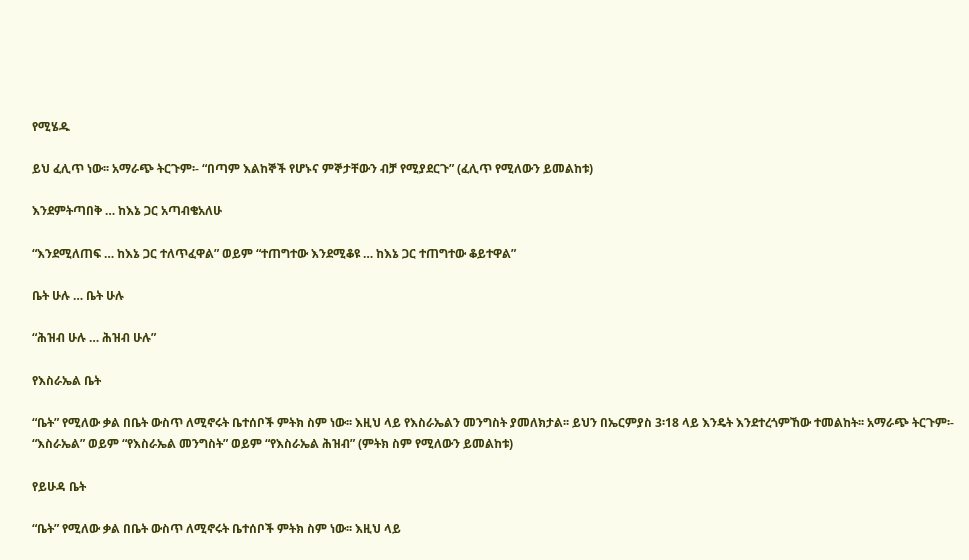የሚሄዱ

ይህ ፈሊጥ ነው፡፡ አማራጭ ትርጉም፡- “በጣም እልከኞች የሆኑና ምኞታቸውን ብቻ የሚያደርጉ” (ፈሊጥ የሚለውን ይመልከቱ)

እንደምትጣበቅ … ከእኔ ጋር አጣብቄአለሁ

“እንደሚለጠፍ … ከእኔ ጋር ተለጥፈዋል” ወይም “ተጠግተው እንደሚቆዩ … ከእኔ ጋር ተጠግተው ቆይተዋል”

ቤት ሁሉ … ቤት ሁሉ

“ሕዝብ ሁሉ … ሕዝብ ሁሉ”

የእስራኤል ቤት

“ቤት” የሚለው ቃል በቤት ውስጥ ለሚኖሩት ቤተሰቦች ምትክ ስም ነው፡፡ እዚህ ላይ የእስራኤልን መንግስት ያመለክታል፡፡ ይህን በኤርምያስ 3፡18 ላይ እንዴት እንደተረጎምኸው ተመልከት፡፡ አማራጭ ትርጉም፡- “እስራኤል” ወይም “የእስራኤል መንግስት” ወይም “የእስራኤል ሕዝብ” (ምትክ ስም የሚለውን ይመልከቱ)

የይሁዳ ቤት

“ቤት” የሚለው ቃል በቤት ውስጥ ለሚኖሩት ቤተሰቦች ምትክ ስም ነው፡፡ እዚህ ላይ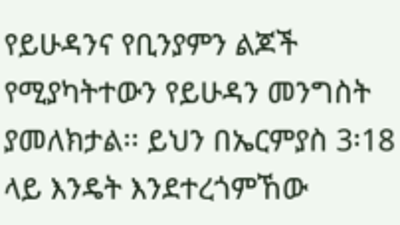የይሁዳንና የቢንያምን ልጆች የሚያካትተውን የይሁዳን መንግስት ያመለክታል፡፡ ይህን በኤርምያስ 3፡18 ላይ እንዴት እንደተረጎምኸው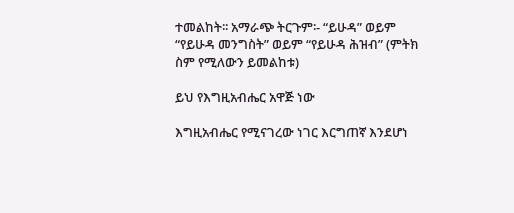ተመልከት፡፡ አማራጭ ትርጉም፡- “ይሁዳ” ወይም “የይሁዳ መንግስት” ወይም “የይሁዳ ሕዝብ” (ምትክ ስም የሚለውን ይመልከቱ)

ይህ የእግዚአብሔር አዋጅ ነው

እግዚአብሔር የሚናገረው ነገር እርግጠኛ እንደሆነ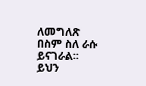ለመግለጽ በስም ስለ ራሱ ይናገራል፡፡ ይህን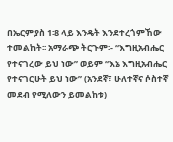በኤርምያስ 1፡8 ላይ እንዴት እንደተረጎምኸው ተመልከት፡፡ አማራጭ ትርጉም፡- “እግዚአብሔር የተናገረው ይህ ነው” ወይም “እኔ እግዚአብሔር የተናገርሁት ይህ ነው” (አንደኛ፣ ሁለተኛና ሶስተኛ መደብ የሚለውን ይመልከቱ)